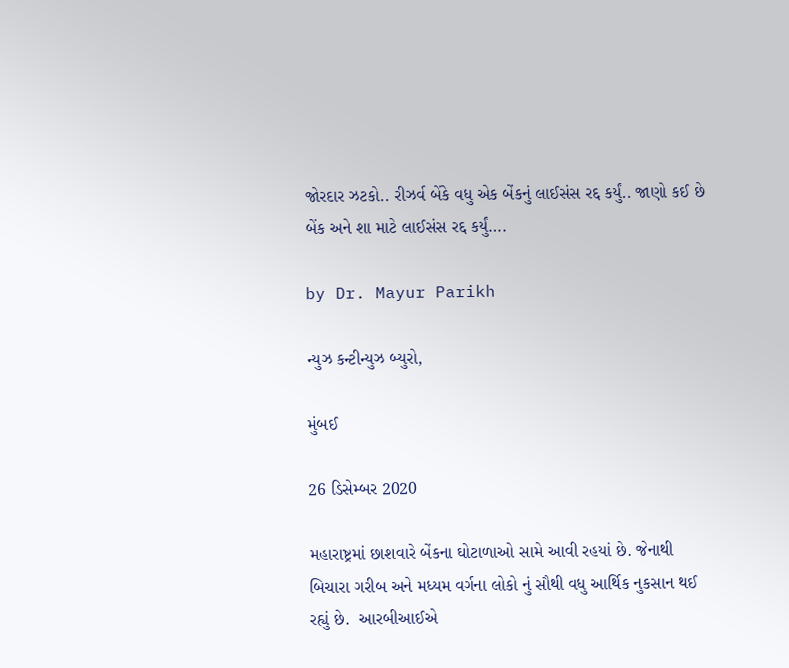જોરદાર ઝટકો.. રીઝર્વ બેંકે વધુ એક બેંકનું લાઈસંસ રદ્દ કર્યું.. જાણો કઈ છે બેંક અને શા માટે લાઈસંસ રદ્દ કર્યું….

by Dr. Mayur Parikh

ન્યુઝ કન્ટીન્યુઝ બ્યુરો,

મુંબઈ

26 ડિસેમ્બર 2020

મહારાષ્ટ્રમાં છાશવારે બેંકના ઘોટાળાઓ સામે આવી રહયાં છે. જેનાથી બિચારા ગરીબ અને મધ્યમ વર્ગના લોકો નું સૌથી વધુ આર્થિક નુકસાન થઈ રહ્યું છે.  આરબીઆઈએ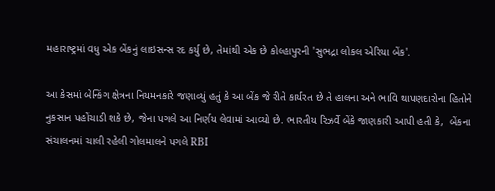મહારાષ્ટ્રમાં વધુ એક બેંકનું લાઇસન્સ રદ કર્યુ છે, તેમાંથી એક છે કોલ્હાપુરની 'સુભદ્રા લોકલ એરિયા બેંક'.

આ કેસમાં બેન્કિંગ ક્ષેત્રના નિયમનકારે જણાવ્યું હતું કે આ બેંક જે રીતે કાર્યરત છે તે હાલના અને ભાવિ થાપણદારોના હિતોને નુકસાન પહોંચાડી શકે છે, જેના પગલે આ નિર્ણય લેવામાં આવ્યો છે. ભારતીય રિઝર્વે બેંકે જાણકારી આપી હતી કે,  બેંકના સંચાલનમાં ચાલી રહેલી ગોલમાલને પગલે RBI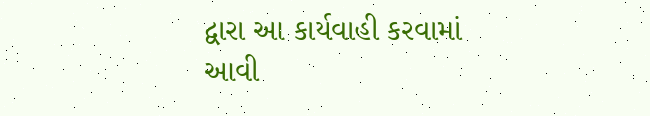દ્વારા આ કાર્યવાહી કરવામાં આવી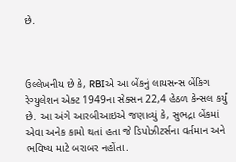છે.



ઉલ્લેખનીય છે કે, RBIએ આ બેંકનું લાયસન્સ બેંકિગ રેગ્યુલેશન એક્ટ 1949ના સેક્સન 22,4 હેઠળ કેન્સલ કર્યું છે. આ અંગે આરબીઆઇએ જણાવ્યું કે, સુભદ્રા બેંકમાં એવા અનેક કામો થતાં હતા જે ડિપોઝીટર્સના વર્તમાન અને ભવિષ્ય માટે બરાબર નહોંતા.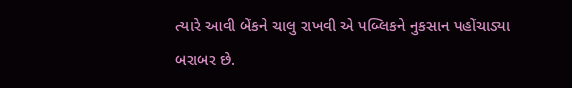ત્યારે આવી બેંકને ચાલુ રાખવી એ પબ્લિકને નુકસાન પહોંચાડ્યા બરાબર છે.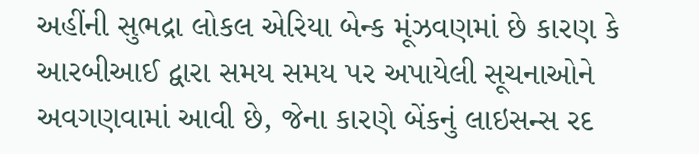અહીંની સુભદ્રા લોકલ એરિયા બેન્ક મૂંઝવણમાં છે કારણ કે આરબીઆઈ દ્વારા સમય સમય પર અપાયેલી સૂચનાઓને અવગણવામાં આવી છે, જેના કારણે બેંકનું લાઇસન્સ રદ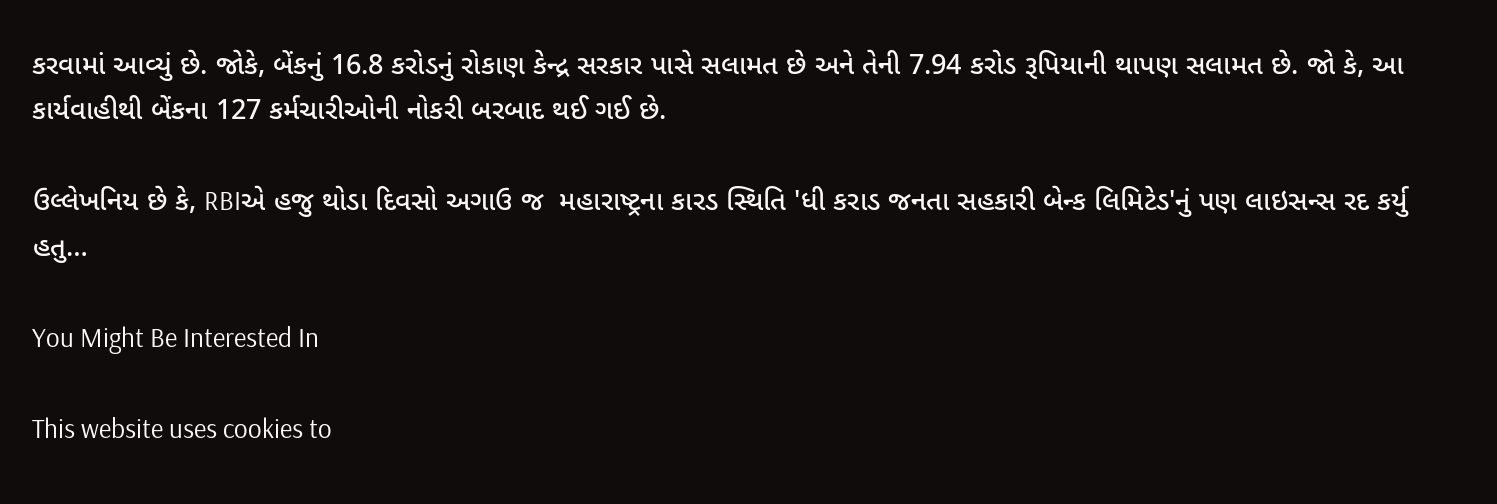કરવામાં આવ્યું છે. જોકે, બેંકનું 16.8 કરોડનું રોકાણ કેન્દ્ર સરકાર પાસે સલામત છે અને તેની 7.94 કરોડ રૂપિયાની થાપણ સલામત છે. જો કે, આ કાર્યવાહીથી બેંકના 127 કર્મચારીઓની નોકરી બરબાદ થઈ ગઈ છે.

ઉલ્લેખનિય છે કે, RBIએ હજુ થોડા દિવસો અગાઉ જ  મહારાષ્ટ્રના કારડ સ્થિતિ 'ધી કરાડ જનતા સહકારી બેન્ક લિમિટેડ'નું પણ લાઇસન્સ રદ કર્યુ હતુ…

You Might Be Interested In

This website uses cookies to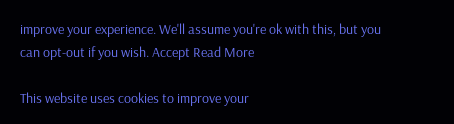improve your experience. We'll assume you're ok with this, but you can opt-out if you wish. Accept Read More

This website uses cookies to improve your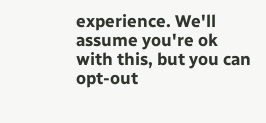experience. We'll assume you're ok with this, but you can opt-out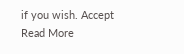if you wish. Accept Read More